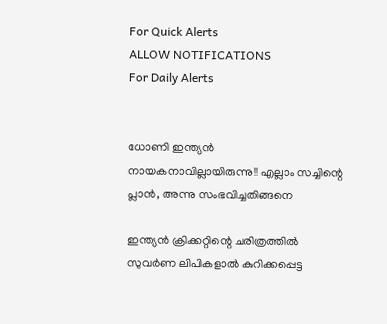For Quick Alerts
ALLOW NOTIFICATIONS
For Daily Alerts


ധോണി ഇന്ത്യന്‍ നായകനാവില്ലായിരുന്നു!! എല്ലാം സച്ചിന്റെ പ്ലാന്‍, അന്നു സംഭവിച്ചതിങ്ങനെ

ഇന്ത്യന്‍ ക്രിക്കറ്റിന്റെ ചരിത്രത്തില്‍ സുവര്‍ണ ലിപികളാല്‍ കുറിക്കപ്പെട്ട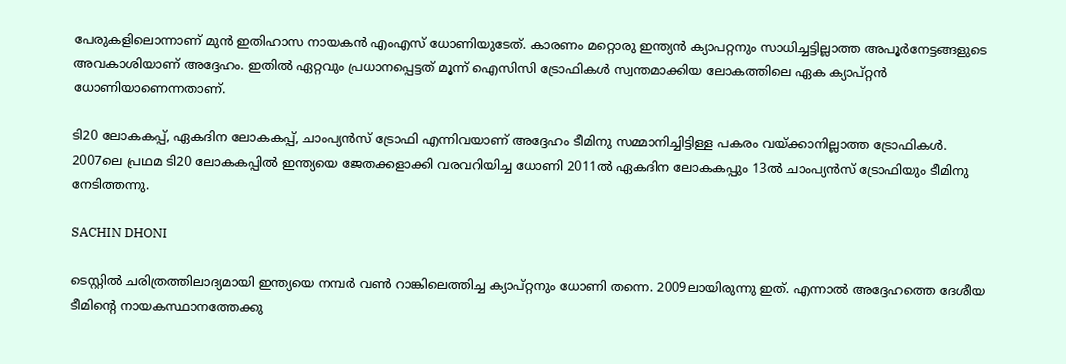പേരുകളിലൊന്നാണ് മുന്‍ ഇതിഹാസ നായകന്‍ എംഎസ് ധോണിയുടേത്. കാരണം മറ്റൊരു ഇന്ത്യന്‍ ക്യാപറ്റനും സാധിച്ചട്ടില്ലാത്ത അപൂര്‍നേട്ടങ്ങളുടെ അവകാശിയാണ് അദ്ദേഹം. ഇതില്‍ ഏറ്റവും പ്രധാനപ്പെട്ടത് മൂന്ന് ഐസിസി ട്രോഫികള്‍ സ്വന്തമാക്കിയ ലോകത്തിലെ ഏക ക്യാപ്റ്റന്‍ ധോണിയാണെന്നതാണ്.

ടി20 ലോകകപ്പ്, ഏകദിന ലോകകപ്പ്, ചാംപ്യന്‍സ് ട്രോഫി എന്നിവയാണ് അദ്ദേഹം ടീമിനു സമ്മാനിച്ചിട്ടിള്ള പകരം വയ്ക്കാനില്ലാത്ത ട്രോഫികള്‍. 2007ലെ പ്രഥമ ടി20 ലോകകപ്പില്‍ ഇന്ത്യയെ ജേതക്കളാക്കി വരവറിയിച്ച ധോണി 2011ല്‍ ഏകദിന ലോകകപ്പും 13ല്‍ ചാംപ്യന്‍സ് ട്രോഫിയും ടീമിനു നേടിത്തന്നു.

SACHIN DHONI

ടെസ്റ്റില്‍ ചരിത്രത്തിലാദ്യമായി ഇന്ത്യയെ നമ്പര്‍ വണ്‍ റാങ്കിലെത്തിച്ച ക്യാപ്റ്റനും ധോണി തന്നെ. 2009ലായിരുന്നു ഇത്. എന്നാല്‍ അദ്ദേഹത്തെ ദേശീയ ടീമിന്റെ നായകസ്ഥാനത്തേക്കു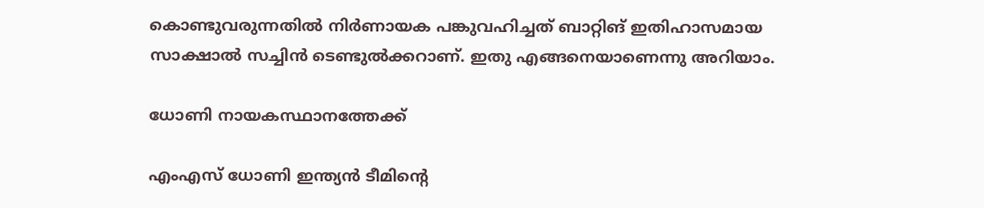കൊണ്ടുവരുന്നതില്‍ നിര്‍ണായക പങ്കുവഹിച്ചത് ബാറ്റിങ് ഇതിഹാസമായ സാക്ഷാല്‍ സച്ചിന്‍ ടെണ്ടുല്‍ക്കറാണ്. ഇതു എങ്ങനെയാണെന്നു അറിയാം.

ധോണി നായകസ്ഥാനത്തേക്ക്

എംഎസ് ധോണി ഇന്ത്യന്‍ ടീമിന്റെ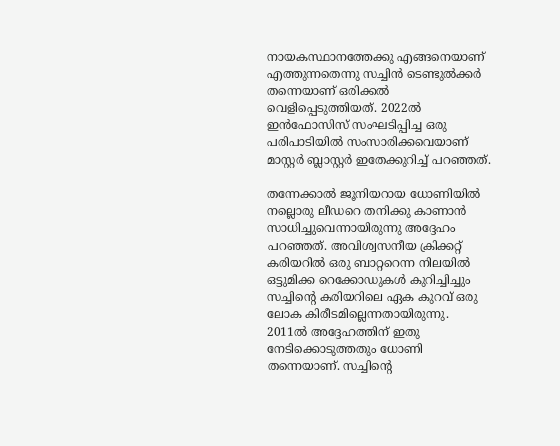നായകസ്ഥാനത്തേക്കു എങ്ങനെയാണ് എത്തുന്നതെന്നു സച്ചിന്‍ ടെണ്ടുല്‍ക്കര്‍ തന്നെയാണ് ഒരിക്കല്‍ വെളിപ്പെടുത്തിയത്. 2022ല്‍ ഇന്‍ഫോസിസ് സംഘടിപ്പിച്ച ഒരു പരിപാടിയില്‍ സംസാരിക്കവെയാണ് മാസ്റ്റര്‍ ബ്ലാസ്റ്റര്‍ ഇതേക്കുറിച്ച് പറഞ്ഞത്.

തന്നേക്കാല്‍ ജൂനിയറായ ധോണിയില്‍ നല്ലൊരു ലീഡറെ തനിക്കു കാണാന്‍ സാധിച്ചുവെന്നായിരുന്നു അദ്ദേഹം പറഞ്ഞത്. അവിശ്വസനീയ ക്രിക്കറ്റ് കരിയറില്‍ ഒരു ബാറ്ററെന്ന നിലയില്‍ ഒട്ടുമിക്ക റെക്കോഡുകള്‍ കുറിച്ചിച്ചും സച്ചിന്റെ കരിയറിലെ ഏക കുറവ് ഒരു ലോക കിരീടമില്ലെന്നതായിരുന്നു. 2011ല്‍ അദ്ദേഹത്തിന് ഇതു നേടിക്കൊടുത്തതും ധോണി തന്നെയാണ്. സച്ചിന്റെ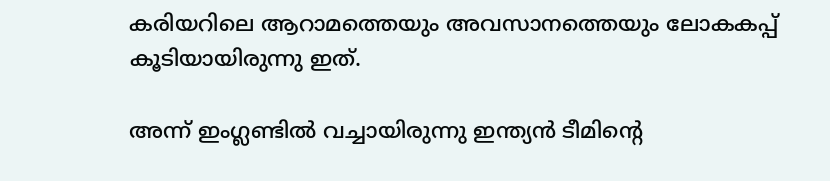കരിയറിലെ ആറാമത്തെയും അവസാനത്തെയും ലോകകപ്പ് കൂടിയായിരുന്നു ഇത്.

അന്ന് ഇംഗ്ലണ്ടില്‍ വച്ചായിരുന്നു ഇന്ത്യന്‍ ടീമിന്റെ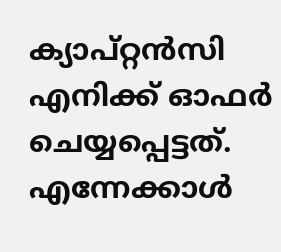ക്യാപ്റ്റന്‍സി എനിക്ക് ഓഫര്‍ ചെയ്യപ്പെട്ടത്. എന്നേക്കാള്‍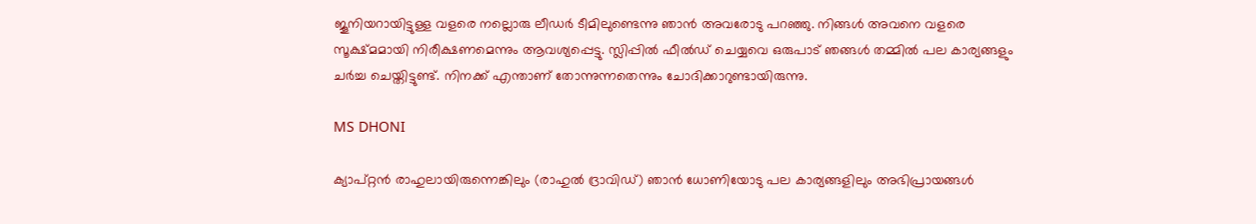ജൂനിയറായിട്ടുള്ള വളരെ നല്ലൊരു ലീഡര്‍ ടീമിലുണ്ടെന്നു ഞാന്‍ അവരോടു പറഞ്ഞു. നിങ്ങള്‍ അവനെ വളരെ സൂക്ഷ്മമായി നിരീക്ഷണമെന്നും ആവശ്യപ്പെട്ടു. സ്ലിപ്പില്‍ ഫീല്‍ഡ് ചെയ്യവെ ഒരുപാട് ഞങ്ങള്‍ തമ്മില്‍ പല കാര്യങ്ങളും ചര്‍ച്ച ചെയ്തിട്ടുണ്ട്. നിനക്ക് എന്താണ് തോന്നുന്നതെന്നും ചോദിക്കാറുണ്ടായിരുന്നു.

MS DHONI

ക്യാപ്റ്റന്‍ രാഹുലായിരുന്നെങ്കിലും (രാഹുല്‍ ദ്രാവിഡ്) ഞാന്‍ ധോണിയോടു പല കാര്യങ്ങളിലും അഭിപ്രായങ്ങള്‍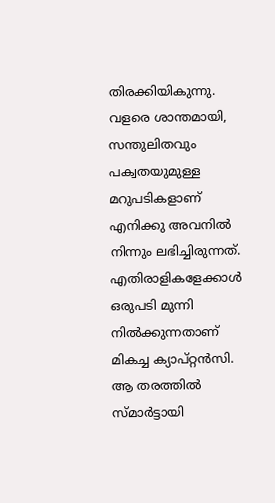തിരക്കിയികുന്നു. വളരെ ശാന്തമായി, സന്തുലിതവും പക്വതയുമുള്ള മറുപടികളാണ് എനിക്കു അവനില്‍ നിന്നും ലഭിച്ചിരുന്നത്. എതിരാളികളേക്കാള്‍ ഒരുപടി മുന്നി നില്‍ക്കുന്നതാണ് മികച്ച ക്യാപ്റ്റന്‍സി. ആ തരത്തില്‍ സ്മാര്‍ട്ടായി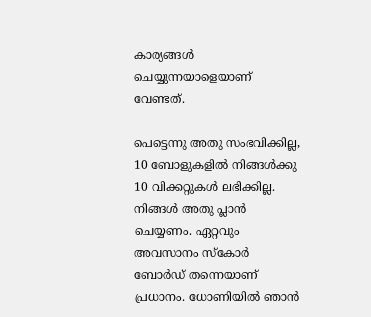കാര്യങ്ങള്‍ ചെയ്യുന്നയാളെയാണ് വേണ്ടത്.

പെട്ടെന്നു അതു സംഭവിക്കില്ല, 10 ബോളുകളില്‍ നിങ്ങള്‍ക്കു 10 വിക്കറ്റുകള്‍ ലഭിക്കില്ല. നിങ്ങള്‍ അതു പ്ലാന്‍ ചെയ്യണം. ഏറ്റവും അവസാനം സ്‌കോര്‍ ബോര്‍ഡ് തന്നെയാണ് പ്രധാനം. ധോണിയില്‍ ഞാന്‍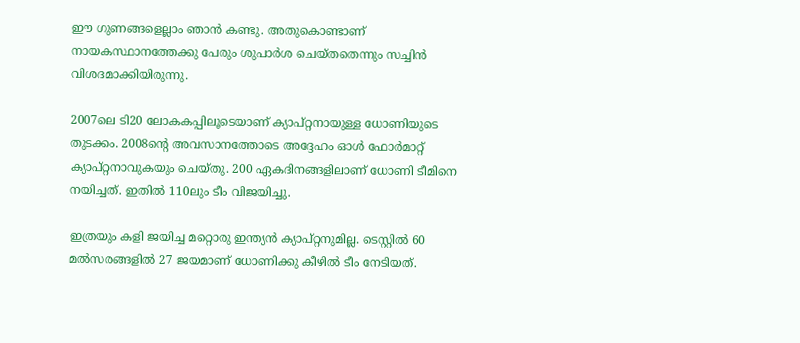ഈ ഗുണങ്ങളെല്ലാം ഞാന്‍ കണ്ടു. അതുകൊണ്ടാണ് നായകസ്ഥാനത്തേക്കു പേരും ശുപാര്‍ശ ചെയ്തതെന്നും സച്ചിന്‍ വിശദമാക്കിയിരുന്നു.

2007ലെ ടി20 ലോകകപ്പിലൂടെയാണ് ക്യാപ്റ്റനായുള്ള ധോണിയുടെ തുടക്കം. 2008ന്റെ അവസാനത്തോടെ അദ്ദേഹം ഓള്‍ ഫോര്‍മാറ്റ് ക്യാപ്റ്റനാവുകയും ചെയ്തു. 200 ഏകദിനങ്ങളിലാണ് ധോണി ടീമിനെ നയിച്ചത്. ഇതില്‍ 110ലും ടീം വിജയിച്ചു.

ഇത്രയും കളി ജയിച്ച മറ്റൊരു ഇന്ത്യന്‍ ക്യാപ്റ്റനുമില്ല. ടെസ്റ്റില്‍ 60 മല്‍സരങ്ങളില്‍ 27 ജയമാണ് ധോണിക്കു കീഴില്‍ ടീം നേടിയത്.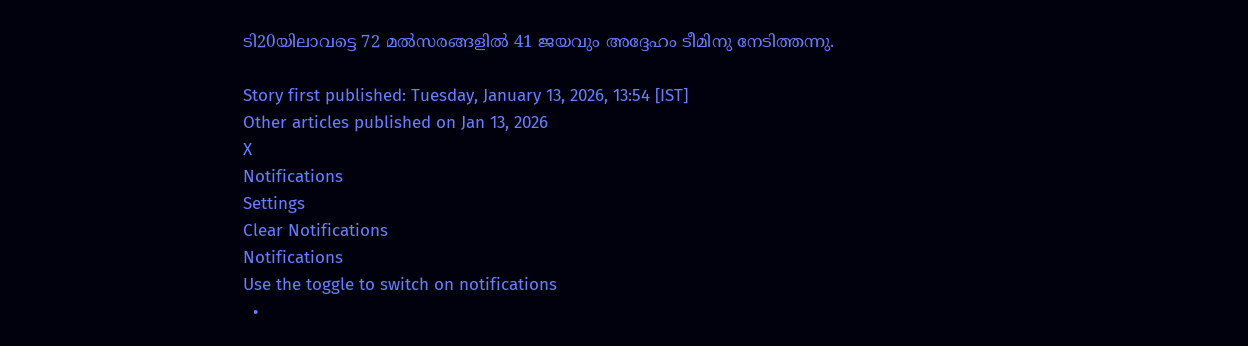ടി20യിലാവട്ടെ 72 മല്‍സരങ്ങളില്‍ 41 ജയവും അദ്ദേഹം ടീമിനു നേടിത്തന്നു.

Story first published: Tuesday, January 13, 2026, 13:54 [IST]
Other articles published on Jan 13, 2026
X
Notifications
Settings
Clear Notifications
Notifications
Use the toggle to switch on notifications
  •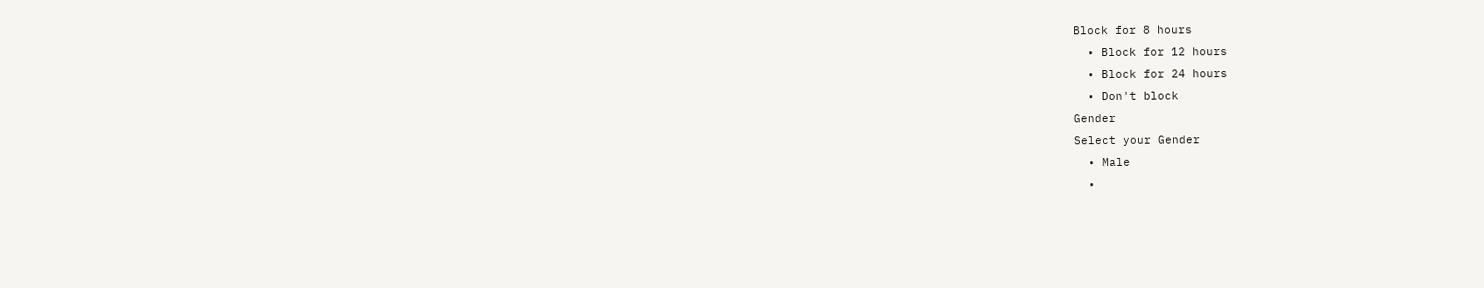Block for 8 hours
  • Block for 12 hours
  • Block for 24 hours
  • Don't block
Gender
Select your Gender
  • Male
  •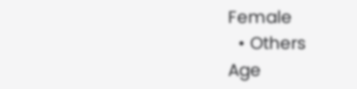Female
  • Others
Age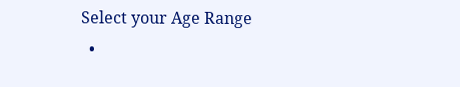Select your Age Range
  •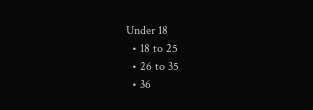Under 18
  • 18 to 25
  • 26 to 35
  • 36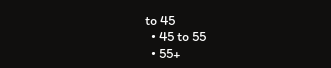to 45
  • 45 to 55
  • 55+